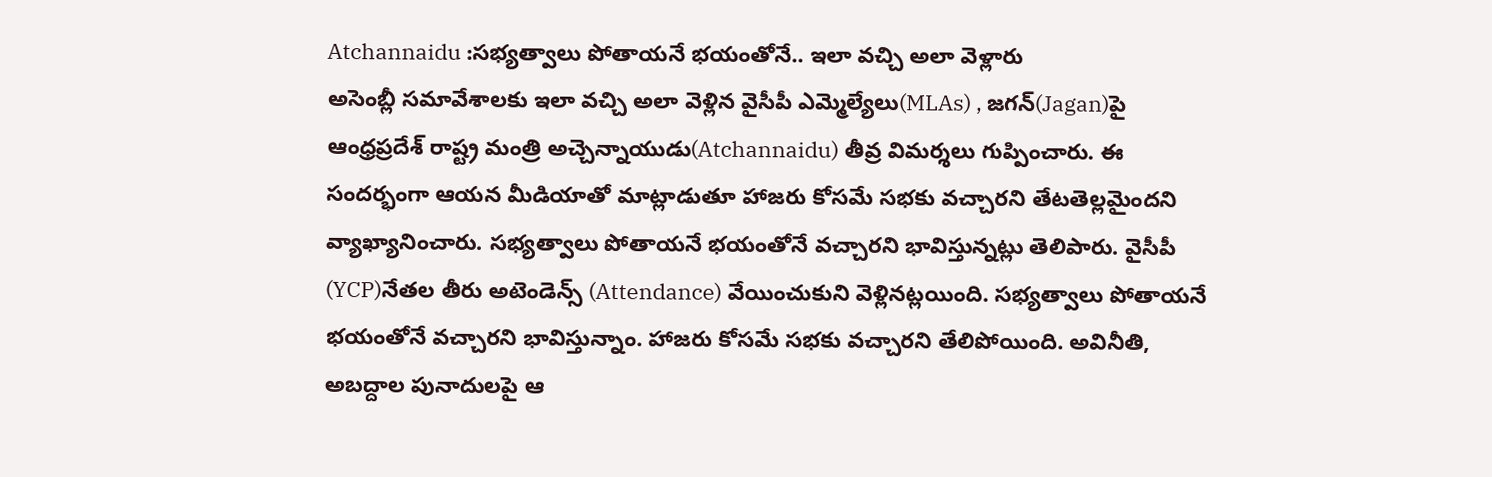Atchannaidu :సభ్యత్వాలు పోతాయనే భయంతోనే.. ఇలా వచ్చి అలా వెళ్లారు
అసెంబ్లీ సమావేశాలకు ఇలా వచ్చి అలా వెళ్లిన వైసీపీ ఎమ్మెల్యేలు(MLAs) , జగన్(Jagan)పై ఆంధ్రప్రదేశ్ రాష్ట్ర మంత్రి అచ్చెన్నాయుడు(Atchannaidu) తీవ్ర విమర్శలు గుప్పించారు. ఈ సందర్భంగా ఆయన మీడియాతో మాట్లాడుతూ హాజరు కోసమే సభకు వచ్చారని తేటతెల్లమైందని వ్యాఖ్యానించారు. సభ్యత్వాలు పోతాయనే భయంతోనే వచ్చారని భావిస్తున్నట్లు తెలిపారు. వైసీపీ (YCP)నేతల తీరు అటెండెన్స్ (Attendance) వేయించుకుని వెళ్లినట్లయింది. సభ్యత్వాలు పోతాయనే భయంతోనే వచ్చారని భావిస్తున్నాం. హాజరు కోసమే సభకు వచ్చారని తేలిపోయింది. అవినీతి, అబద్దాల పునాదులపై ఆ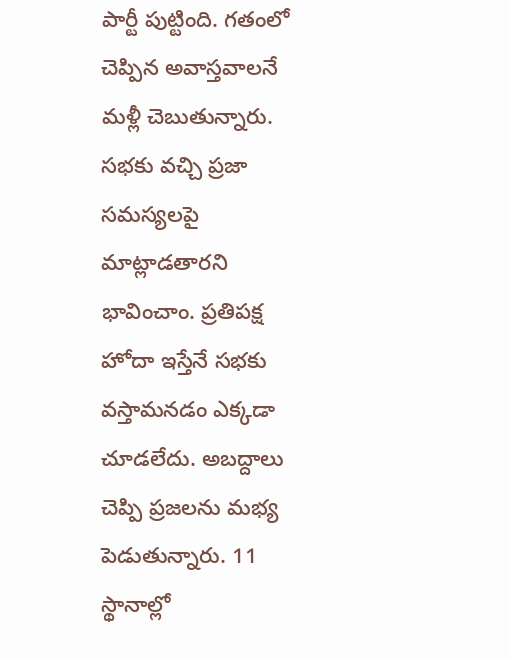పార్టీ పుట్టింది. గతంలో చెప్పిన అవాస్తవాలనే మళ్లీ చెబుతున్నారు. సభకు వచ్చి ప్రజా సమస్యలపై మాట్లాడతారని భావించాం. ప్రతిపక్ష హోదా ఇస్తేనే సభకు వస్తామనడం ఎక్కడా చూడలేదు. అబద్దాలు చెప్పి ప్రజలను మభ్య పెడుతున్నారు. 11 స్థానాల్లో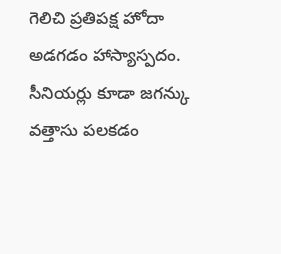గెలిచి ప్రతిపక్ష హోదా అడగడం హాస్యాస్పదం. సీనియర్లు కూడా జగన్కు వత్తాసు పలకడం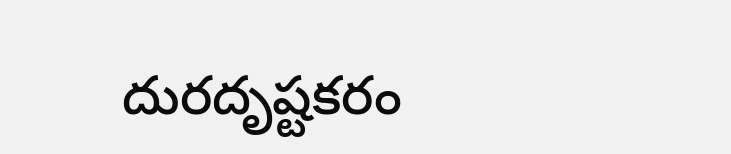దురదృష్టకరం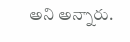అని అన్నారు.